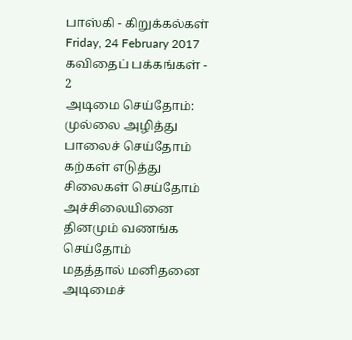பாஸ்கி - கிறுக்கல்கள்
Friday, 24 February 2017
கவிதைப் பக்கங்கள் - 2
அடிமை செய்தோம்:
முல்லை அழித்து பாலைச் செய்தோம்
கற்கள் எடுத்து சிலைகள் செய்தோம்
அச்சிலையினை தினமும் வணங்க செய்தோம்
மதத்தால் மனிதனை அடிமைச்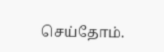செய்தோம்.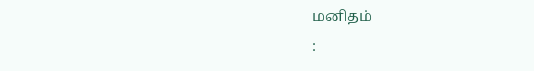மனிதம்
: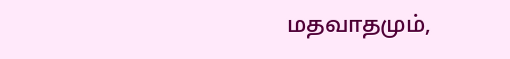மதவாதமும்,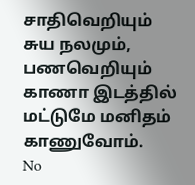சாதிவெறியும்
சுய நலமும், பணவெறியும்
காணா இடத்தில் மட்டுமே மனிதம் காணுவோம்.
No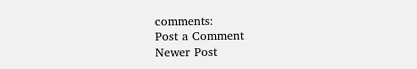comments:
Post a Comment
Newer Post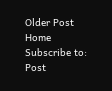Older Post
Home
Subscribe to:
Post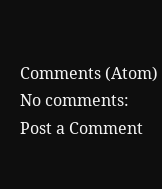Comments (Atom)
No comments:
Post a Comment